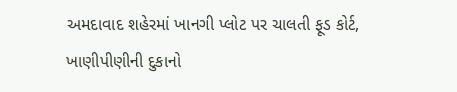અમદાવાદ શહેરમાં ખાનગી પ્લોટ પર ચાલતી ફૂડ કોર્ટ, ખાણીપીણીની દુકાનો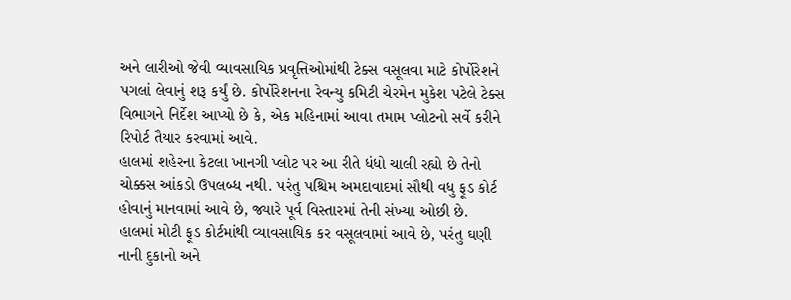અને લારીઓ જેવી વ્યાવસાયિક પ્રવૃત્તિઓમાંથી ટેક્સ વસૂલવા માટે કોર્પોરેશને પગલાં લેવાનું શરૂ કર્યું છે. કોર્પોરેશનના રેવન્યુ કમિટી ચેરમેન મુકેશ પટેલે ટેક્સ વિભાગને નિર્દેશ આપ્યો છે કે, એક મહિનામાં આવા તમામ પ્લોટનો સર્વે કરીને રિપોર્ટ તૈયાર કરવામાં આવે.
હાલમાં શહેરના કેટલા ખાનગી પ્લોટ પર આ રીતે ધંધો ચાલી રહ્યો છે તેનો ચોક્કસ આંકડો ઉપલબ્ધ નથી. પરંતુ પશ્ચિમ અમદાવાદમાં સૌથી વધુ ફૂડ કોર્ટ હોવાનું માનવામાં આવે છે, જ્યારે પૂર્વ વિસ્તારમાં તેની સંખ્યા ઓછી છે. હાલમાં મોટી ફૂડ કોર્ટમાંથી વ્યાવસાયિક કર વસૂલવામાં આવે છે, પરંતુ ઘણી નાની દુકાનો અને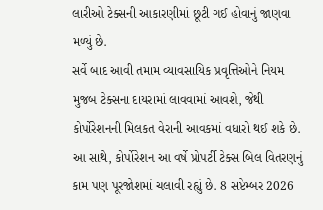લારીઓ ટેક્સની આકારણીમાં છૂટી ગઈ હોવાનું જાણવા મળ્યું છે.
સર્વે બાદ આવી તમામ વ્યાવસાયિક પ્રવૃત્તિઓને નિયમ મુજબ ટેક્સના દાયરામાં લાવવામાં આવશે, જેથી કોર્પોરેશનની મિલકત વેરાની આવકમાં વધારો થઈ શકે છે. આ સાથે, કોર્પોરેશન આ વર્ષે પ્રોપર્ટી ટેક્સ બિલ વિતરણનું કામ પણ પૂરજોશમાં ચલાવી રહ્યું છે. 8 સપ્ટેમ્બર 2026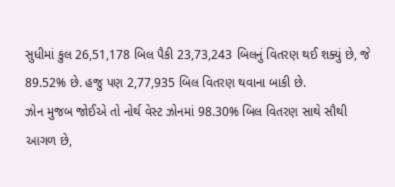સુધીમાં કુલ 26,51,178 બિલ પૈકી 23,73,243 બિલનું વિતરણ થઈ શક્યું છે, જે 89.52% છે. હજુ પણ 2,77,935 બિલ વિતરણ થવાના બાકી છે.
ઝોન મુજબ જોઈએ તો નોર્થ વેસ્ટ ઝોનમાં 98.30% બિલ વિતરણ સાથે સૌથી આગળ છે,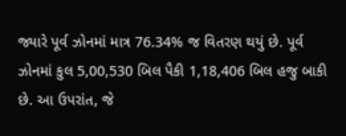જ્યારે પૂર્વ ઝોનમાં માત્ર 76.34% જ વિતરણ થયું છે. પૂર્વ ઝોનમાં કુલ 5,00,530 બિલ પૈકી 1,18,406 બિલ હજુ બાકી છે. આ ઉપરાંત, જે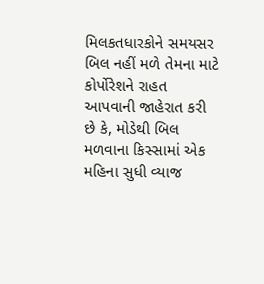મિલકતધારકોને સમયસર બિલ નહીં મળે તેમના માટે કોર્પોરેશને રાહત આપવાની જાહેરાત કરી છે કે, મોડેથી બિલ મળવાના કિસ્સામાં એક મહિના સુધી વ્યાજ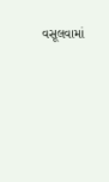વસૂલવામાં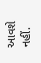આવશે નહીં.